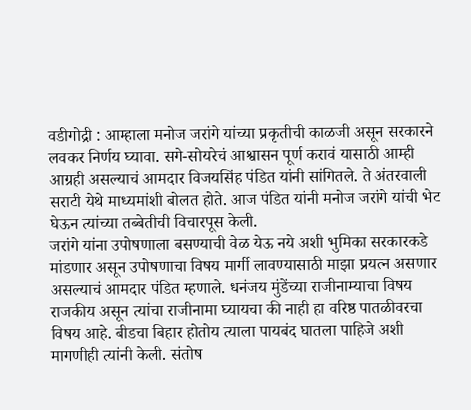वडीगोद्री : आम्हाला मनोज जरांगे यांच्या प्रकृतीची काळजी असून सरकारने लवकर निर्णय घ्यावा. सगे-सोयरेचं आश्वासन पूर्ण करावं यासाठी आम्ही आग्रही असल्याचं आमदार विजयसिंह पंडित यांनी सांगितले. ते अंतरवाली सराटी येथे माध्यमांशी बोलत होते. आज पंडित यांनी मनोज जरांगे यांची भेट घेऊन त्यांच्या तब्बेतीची विचारपूस केली.
जरांगे यांना उपोषणाला बसण्याची वेळ येऊ नये अशी भुमिका सरकारकडे मांडणार असून उपोषणाचा विषय मार्गी लावण्यासाठी माझा प्रयत्न असणार असल्याचं आमदार पंडित म्हणाले. धनंजय मुंडेंच्या राजीनाम्याचा विषय राजकीय असून त्यांचा राजीनामा घ्यायचा की नाही हा वरिष्ठ पातळीवरचा विषय आहे. बीडचा बिहार होतोय त्याला पायबंद घातला पाहिजे अशी मागणीही त्यांनी केली. संतोष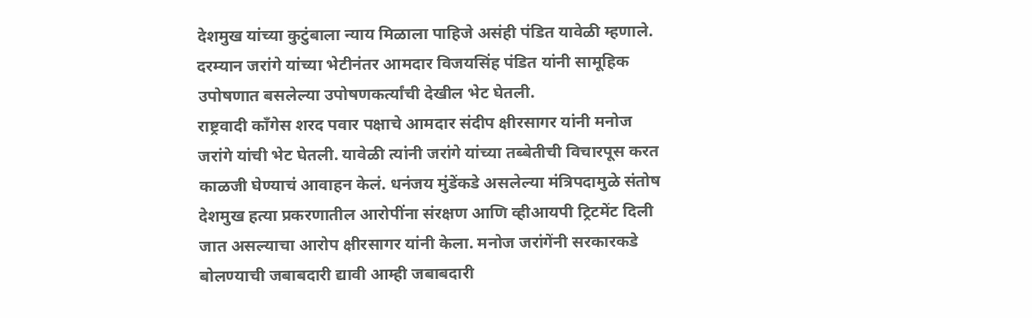देशमुख यांच्या कुटुंबाला न्याय मिळाला पाहिजे असंही पंडित यावेळी म्हणाले. दरम्यान जरांगे यांच्या भेटीनंतर आमदार विजयसिंह पंडित यांनी सामूहिक उपोषणात बसलेल्या उपोषणकर्त्यांची देखील भेट घेतली.
राष्ट्रवादी काँगेस शरद पवार पक्षाचे आमदार संदीप क्षीरसागर यांनी मनोज जरांगे यांची भेट घेतली. यावेळी त्यांनी जरांगे यांच्या तब्बेतीची विचारपूस करत काळजी घेण्याचं आवाहन केलं. धनंजय मुंडेंकडे असलेल्या मंत्रिपदामुळे संतोष देशमुख हत्या प्रकरणातील आरोपींना संरक्षण आणि व्हीआयपी ट्रिटमेंट दिली जात असल्याचा आरोप क्षीरसागर यांनी केला. मनोज जरांगेंनी सरकारकडे बोलण्याची जबाबदारी द्यावी आम्ही जबाबदारी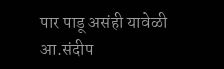पार पाडू असंही यावेळी आ.संदीप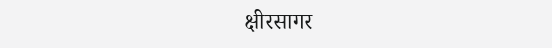क्षीरसागर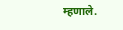म्हणाले.